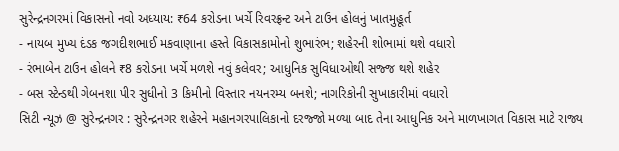સુરેન્દ્રનગરમાં વિકાસનો નવો અધ્યાય: ₹64 કરોડના ખર્ચે રિવરફ્રન્ટ અને ટાઉન હોલનું ખાતમુહૂર્ત
- નાયબ મુખ્ય દંડક જગદીશભાઈ મકવાણાના હસ્તે વિકાસકામોનો શુભારંભ; શહેરની શોભામાં થશે વધારો
- રંભાબેન ટાઉન હોલને ₹8 કરોડના ખર્ચે મળશે નવું કલેવર; આધુનિક સુવિધાઓથી સજ્જ થશે શહેર
- બસ સ્ટેન્ડથી ગેબનશા પીર સુધીનો 3 કિમીનો વિસ્તાર નયનરમ્ય બનશે; નાગરિકોની સુખાકારીમાં વધારો
સિટી ન્યૂઝ @ સુરેન્દ્રનગર : સુરેન્દ્રનગર શહેરને મહાનગરપાલિકાનો દરજ્જો મળ્યા બાદ તેના આધુનિક અને માળખાગત વિકાસ માટે રાજ્ય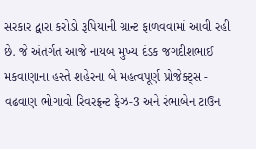સરકાર દ્વારા કરોડો રૂપિયાની ગ્રાન્ટ ફાળવવામાં આવી રહી છે. જે અંતર્ગત આજે નાયબ મુખ્ય દંડક જગદીશભાઈ મકવાણાના હસ્તે શહેરના બે મહત્વપૂર્ણ પ્રોજેક્ટ્સ - વઢવાણ ભોગાવો રિવરફ્રન્ટ ફેઝ-3 અને રંભાબેન ટાઉન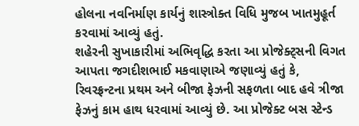હોલના નવનિર્માણ કાર્યનું શાસ્ત્રોક્ત વિધિ મુજબ ખાતમુહૂર્ત કરવામાં આવ્યું હતું.
શહેરની સુખાકારીમાં અભિવૃદ્ધિ કરતા આ પ્રોજેક્ટ્સની વિગત આપતા જગદીશભાઈ મકવાણાએ જણાવ્યું હતું કે, રિવરફ્રન્ટના પ્રથમ અને બીજા ફેઝની સફળતા બાદ હવે ત્રીજા ફેઝનું કામ હાથ ધરવામાં આવ્યું છે. આ પ્રોજેક્ટ બસ સ્ટેન્ડ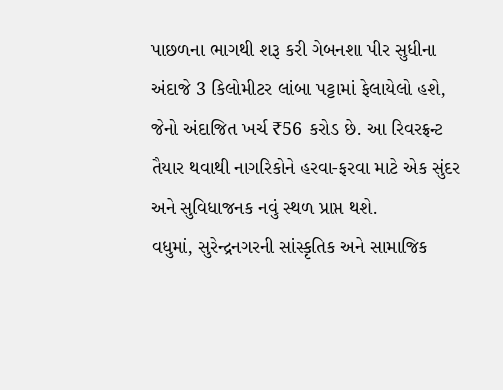પાછળના ભાગથી શરૂ કરી ગેબનશા પીર સુધીના અંદાજે 3 કિલોમીટર લાંબા પટ્ટામાં ફેલાયેલો હશે, જેનો અંદાજિત ખર્ચ ₹56 કરોડ છે. આ રિવરફ્રન્ટ તૈયાર થવાથી નાગરિકોને હરવા-ફરવા માટે એક સુંદર અને સુવિધાજનક નવું સ્થળ પ્રાપ્ત થશે.
વધુમાં, સુરેન્દ્રનગરની સાંસ્કૃતિક અને સામાજિક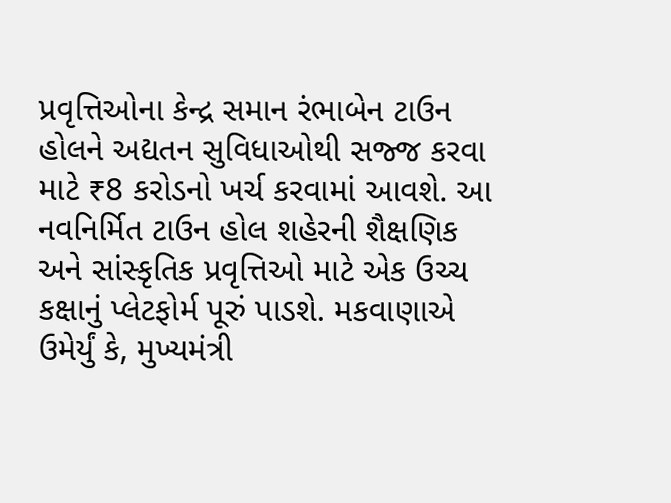પ્રવૃત્તિઓના કેન્દ્ર સમાન રંભાબેન ટાઉન હોલને અદ્યતન સુવિધાઓથી સજ્જ કરવા માટે ₹8 કરોડનો ખર્ચ કરવામાં આવશે. આ નવનિર્મિત ટાઉન હોલ શહેરની શૈક્ષણિક અને સાંસ્કૃતિક પ્રવૃત્તિઓ માટે એક ઉચ્ચ કક્ષાનું પ્લેટફોર્મ પૂરું પાડશે. મકવાણાએ ઉમેર્યું કે, મુખ્યમંત્રી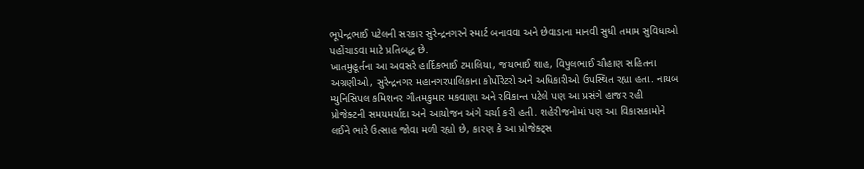ભૂપેન્દ્રભાઈ પટેલની સરકાર સુરેન્દ્રનગરને સ્માર્ટ બનાવવા અને છેવાડાના માનવી સુધી તમામ સુવિધાઓ પહોંચાડવા માટે પ્રતિબદ્ધ છે.
ખાતમુહૂર્તના આ અવસરે હાર્દિકભાઈ ટમાલિયા, જયભાઈ શાહ, વિપુલભાઈ ચૌહાણ સહિતના અગ્રણીઓ, સુરેન્દ્રનગર મહાનગરપાલિકાના કોર્પોરેટરો અને અધિકારીઓ ઉપસ્થિત રહ્યા હતા. નાયબ મ્યુનિસિપલ કમિશનર ગૌતમકુમાર મકવાણા અને રવિકાન્ત પટેલે પણ આ પ્રસંગે હાજર રહી પ્રોજેક્ટની સમયમર્યાદા અને આયોજન અંગે ચર્ચા કરી હતી. શહેરીજનોમાં પણ આ વિકાસકામોને લઈને ભારે ઉત્સાહ જોવા મળી રહ્યો છે, કારણ કે આ પ્રોજેક્ટ્સ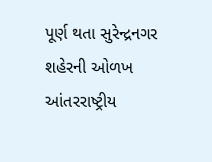પૂર્ણ થતા સુરેન્દ્રનગર શહેરની ઓળખ આંતરરાષ્ટ્રીય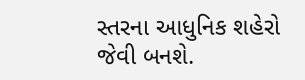સ્તરના આધુનિક શહેરો જેવી બનશે.